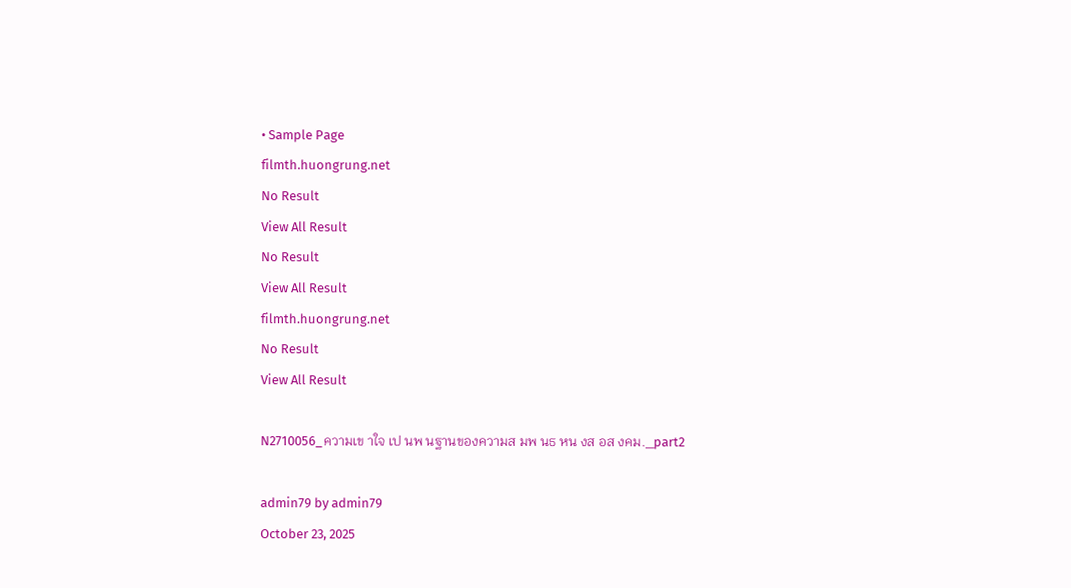• Sample Page
filmth.huongrung.net
No Result
View All Result
No Result
View All Result
filmth.huongrung.net
No Result
View All Result

N2710056_ความเข าใจ เป นพ นฐานของความส มพ นธ หน งส อส งคม._part2

admin79 by admin79
October 23, 2025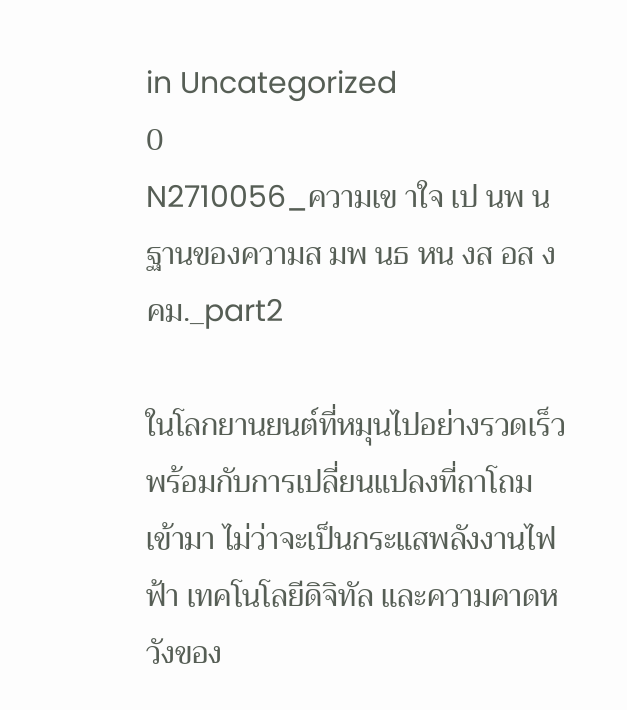in Uncategorized
0
N2710056_ความเข าใจ เป นพ นฐานของความส มพ นธ หน งส อส งคม._part2

ในโลกยานยนต์ที่หมุนไปอย่างรวดเร็ว พร้อมกับการเปลี่ยนแปลงที่ถาโถมเข้ามา ไม่ว่าจะเป็นกระแสพลังงานไฟฟ้า เทคโนโลยีดิจิทัล และความคาดหวังของ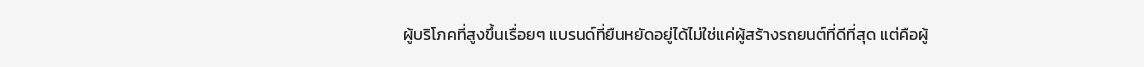ผู้บริโภคที่สูงขึ้นเรื่อยๆ แบรนด์ที่ยืนหยัดอยู่ได้ไม่ใช่แค่ผู้สร้างรถยนต์ที่ดีที่สุด แต่คือผู้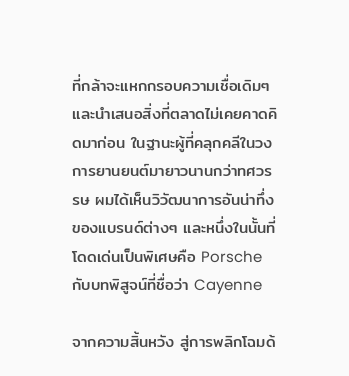ที่กล้าจะแหกกรอบความเชื่อเดิมๆ และนำเสนอสิ่งที่ตลาดไม่เคยคาดคิดมาก่อน ในฐานะผู้ที่คลุกคลีในวงการยานยนต์มายาวนานกว่าทศวรรษ ผมได้เห็นวิวัฒนาการอันน่าทึ่งของแบรนด์ต่างๆ และหนึ่งในนั้นที่โดดเด่นเป็นพิเศษคือ Porsche กับบทพิสูจน์ที่ชื่อว่า Cayenne

จากความสิ้นหวัง สู่การพลิกโฉมด้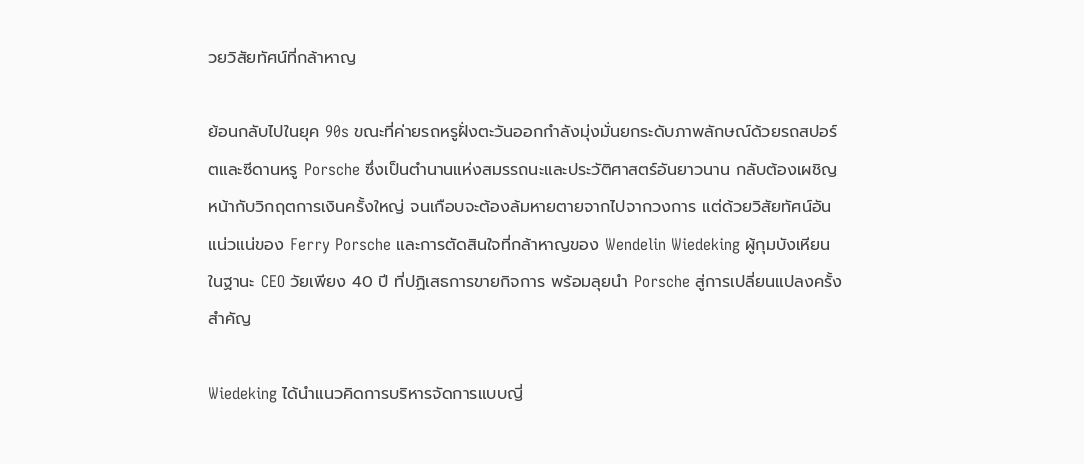วยวิสัยทัศน์ที่กล้าหาญ

ย้อนกลับไปในยุค 90s ขณะที่ค่ายรถหรูฝั่งตะวันออกกำลังมุ่งมั่นยกระดับภาพลักษณ์ด้วยรถสปอร์ตและซีดานหรู Porsche ซึ่งเป็นตำนานแห่งสมรรถนะและประวัติศาสตร์อันยาวนาน กลับต้องเผชิญหน้ากับวิกฤตการเงินครั้งใหญ่ จนเกือบจะต้องล้มหายตายจากไปจากวงการ แต่ด้วยวิสัยทัศน์อันแน่วแน่ของ Ferry Porsche และการตัดสินใจที่กล้าหาญของ Wendelin Wiedeking ผู้กุมบังเหียนในฐานะ CEO วัยเพียง 40 ปี ที่ปฏิเสธการขายกิจการ พร้อมลุยนำ Porsche สู่การเปลี่ยนแปลงครั้งสำคัญ

Wiedeking ได้นำแนวคิดการบริหารจัดการแบบญี่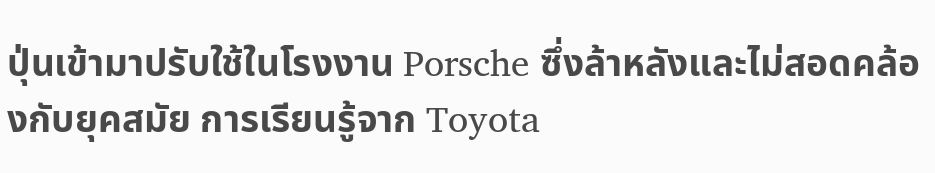ปุ่นเข้ามาปรับใช้ในโรงงาน Porsche ซึ่งล้าหลังและไม่สอดคล้องกับยุคสมัย การเรียนรู้จาก Toyota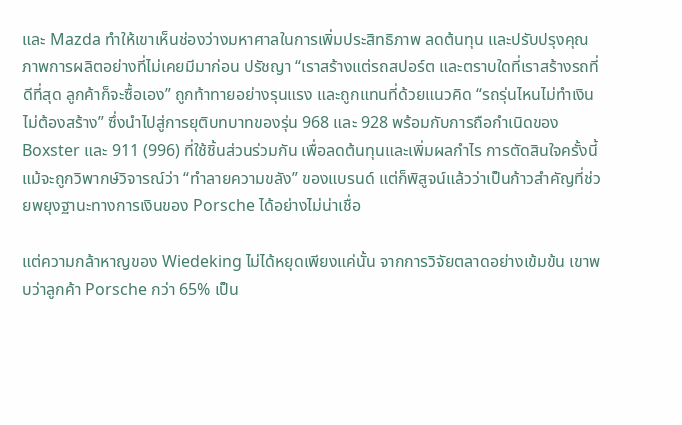และ Mazda ทำให้เขาเห็นช่องว่างมหาศาลในการเพิ่มประสิทธิภาพ ลดต้นทุน และปรับปรุงคุณภาพการผลิตอย่างที่ไม่เคยมีมาก่อน ปรัชญา “เราสร้างแต่รถสปอร์ต และตราบใดที่เราสร้างรถที่ดีที่สุด ลูกค้าก็จะซื้อเอง” ถูกท้าทายอย่างรุนแรง และถูกแทนที่ด้วยแนวคิด “รถรุ่นไหนไม่ทำเงิน ไม่ต้องสร้าง” ซึ่งนำไปสู่การยุติบทบาทของรุ่น 968 และ 928 พร้อมกับการถือกำเนิดของ Boxster และ 911 (996) ที่ใช้ชิ้นส่วนร่วมกัน เพื่อลดต้นทุนและเพิ่มผลกำไร การตัดสินใจครั้งนี้ แม้จะถูกวิพากษ์วิจารณ์ว่า “ทำลายความขลัง” ของแบรนด์ แต่ก็พิสูจน์แล้วว่าเป็นก้าวสำคัญที่ช่วยพยุงฐานะทางการเงินของ Porsche ได้อย่างไม่น่าเชื่อ

แต่ความกล้าหาญของ Wiedeking ไม่ได้หยุดเพียงแค่นั้น จากการวิจัยตลาดอย่างเข้มข้น เขาพบว่าลูกค้า Porsche กว่า 65% เป็น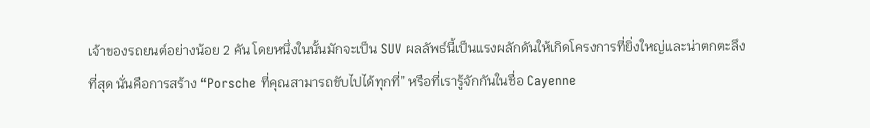เจ้าของรถยนต์อย่างน้อย 2 คัน โดยหนึ่งในนั้นมักจะเป็น SUV ผลลัพธ์นี้เป็นแรงผลักดันให้เกิดโครงการที่ยิ่งใหญ่และน่าตกตะลึงที่สุด นั่นคือการสร้าง “Porsche ที่คุณสามารถขับไปได้ทุกที่” หรือที่เรารู้จักกันในชื่อ Cayenne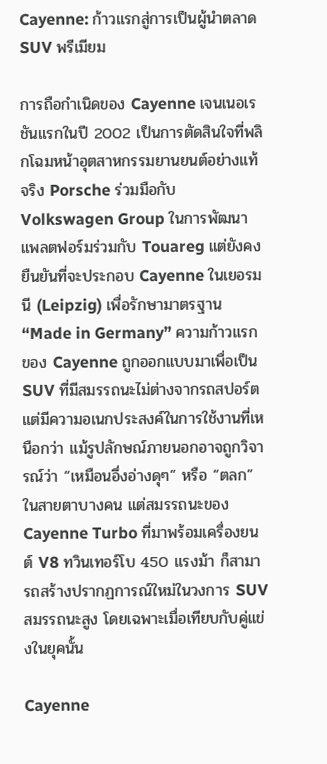Cayenne: ก้าวแรกสู่การเป็นผู้นำตลาด SUV พรีเมียม

การถือกำเนิดของ Cayenne เจนเนอเรชันแรกในปี 2002 เป็นการตัดสินใจที่พลิกโฉมหน้าอุตสาหกรรมยานยนต์อย่างแท้จริง Porsche ร่วมมือกับ Volkswagen Group ในการพัฒนาแพลตฟอร์มร่วมกับ Touareg แต่ยังคงยืนยันที่จะประกอบ Cayenne ในเยอรมนี (Leipzig) เพื่อรักษามาตรฐาน “Made in Germany” ความก้าวแรกของ Cayenne ถูกออกแบบมาเพื่อเป็น SUV ที่มีสมรรถนะไม่ต่างจากรถสปอร์ต แต่มีความอเนกประสงค์ในการใช้งานที่เหนือกว่า แม้รูปลักษณ์ภายนอกอาจถูกวิจารณ์ว่า “เหมือนอึ่งอ่างดุๆ” หรือ “ตลก” ในสายตาบางคน แต่สมรรถนะของ Cayenne Turbo ที่มาพร้อมเครื่องยนต์ V8 ทวินเทอร์โบ 450 แรงม้า ก็สามารถสร้างปรากฏการณ์ใหม่ในวงการ SUV สมรรถนะสูง โดยเฉพาะเมื่อเทียบกับคู่แข่งในยุคนั้น

Cayenne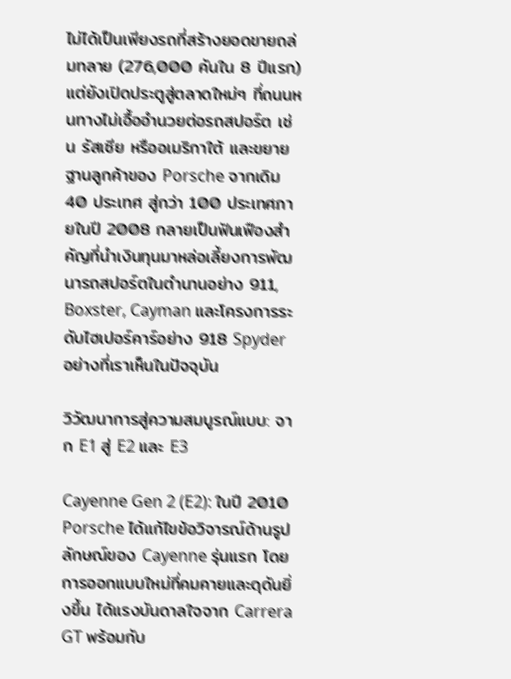ไม่ได้เป็นเพียงรถที่สร้างยอดขายถล่มทลาย (276,000 คันใน 8 ปีแรก) แต่ยังเปิดประตูสู่ตลาดใหม่ๆ ที่ถนนหนทางไม่เอื้ออำนวยต่อรถสปอร์ต เช่น รัสเซีย หรืออเมริกาใต้ และขยายฐานลูกค้าของ Porsche จากเดิม 40 ประเทศ สู่กว่า 100 ประเทศภายในปี 2008 กลายเป็นฟันเฟืองสำคัญที่นำเงินทุนมาหล่อเลี้ยงการพัฒนารถสปอร์ตในตำนานอย่าง 911, Boxster, Cayman และโครงการระดับไฮเปอร์คาร์อย่าง 918 Spyder อย่างที่เราเห็นในปัจจุบัน

วิวัฒนาการสู่ความสมบูรณ์แบบ: จาก E1 สู่ E2 และ E3

Cayenne Gen 2 (E2): ในปี 2010 Porsche ได้แก้ไขข้อวิจารณ์ด้านรูปลักษณ์ของ Cayenne รุ่นแรก โดยการออกแบบใหม่ที่คมคายและดุดันยิ่งขึ้น ได้แรงบันดาลใจจาก Carrera GT พร้อมกับ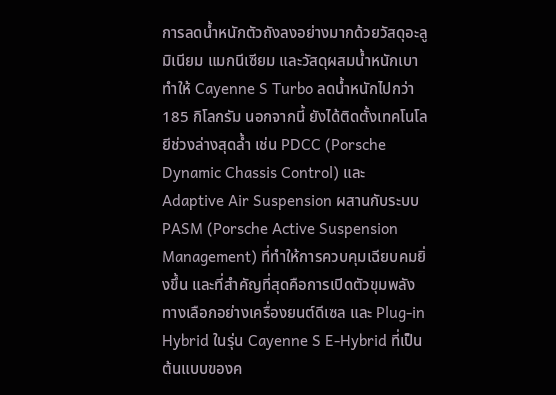การลดน้ำหนักตัวถังลงอย่างมากด้วยวัสดุอะลูมิเนียม แมกนีเซียม และวัสดุผสมน้ำหนักเบา ทำให้ Cayenne S Turbo ลดน้ำหนักไปกว่า 185 กิโลกรัม นอกจากนี้ ยังได้ติดตั้งเทคโนโลยีช่วงล่างสุดล้ำ เช่น PDCC (Porsche Dynamic Chassis Control) และ Adaptive Air Suspension ผสานกับระบบ PASM (Porsche Active Suspension Management) ที่ทำให้การควบคุมเฉียบคมยิ่งขึ้น และที่สำคัญที่สุดคือการเปิดตัวขุมพลังทางเลือกอย่างเครื่องยนต์ดีเซล และ Plug-in Hybrid ในรุ่น Cayenne S E-Hybrid ที่เป็นต้นแบบของค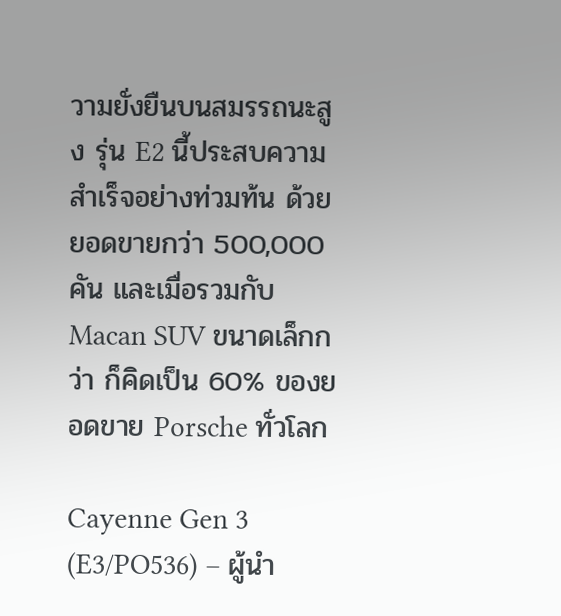วามยั่งยืนบนสมรรถนะสูง รุ่น E2 นี้ประสบความสำเร็จอย่างท่วมท้น ด้วยยอดขายกว่า 500,000 คัน และเมื่อรวมกับ Macan SUV ขนาดเล็กกว่า ก็คิดเป็น 60% ของยอดขาย Porsche ทั่วโลก

Cayenne Gen 3 (E3/PO536) – ผู้นำ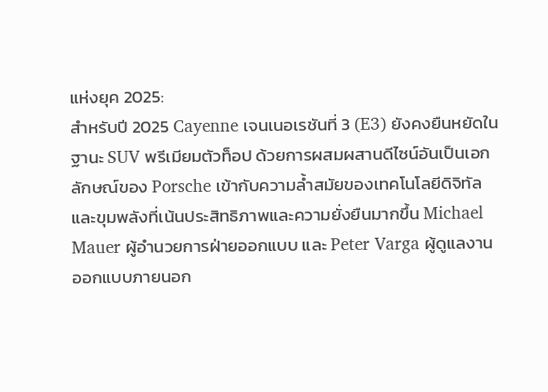แห่งยุค 2025:
สำหรับปี 2025 Cayenne เจนเนอเรชันที่ 3 (E3) ยังคงยืนหยัดในฐานะ SUV พรีเมียมตัวท็อป ด้วยการผสมผสานดีไซน์อันเป็นเอกลักษณ์ของ Porsche เข้ากับความล้ำสมัยของเทคโนโลยีดิจิทัล และขุมพลังที่เน้นประสิทธิภาพและความยั่งยืนมากขึ้น Michael Mauer ผู้อำนวยการฝ่ายออกแบบ และ Peter Varga ผู้ดูแลงานออกแบบภายนอก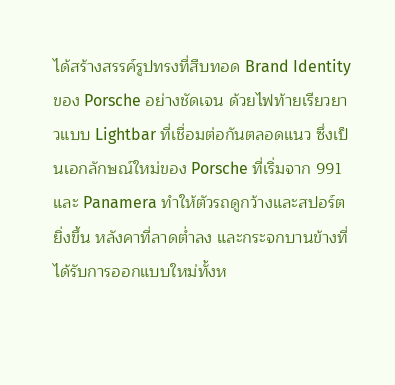ได้สร้างสรรค์รูปทรงที่สืบทอด Brand Identity ของ Porsche อย่างชัดเจน ด้วยไฟท้ายเรียวยาวแบบ Lightbar ที่เชื่อมต่อกันตลอดแนว ซึ่งเป็นเอกลักษณ์ใหม่ของ Porsche ที่เริ่มจาก 991 และ Panamera ทำให้ตัวรถดูกว้างและสปอร์ตยิ่งขึ้น หลังคาที่ลาดต่ำลง และกระจกบานข้างที่ได้รับการออกแบบใหม่ทั้งห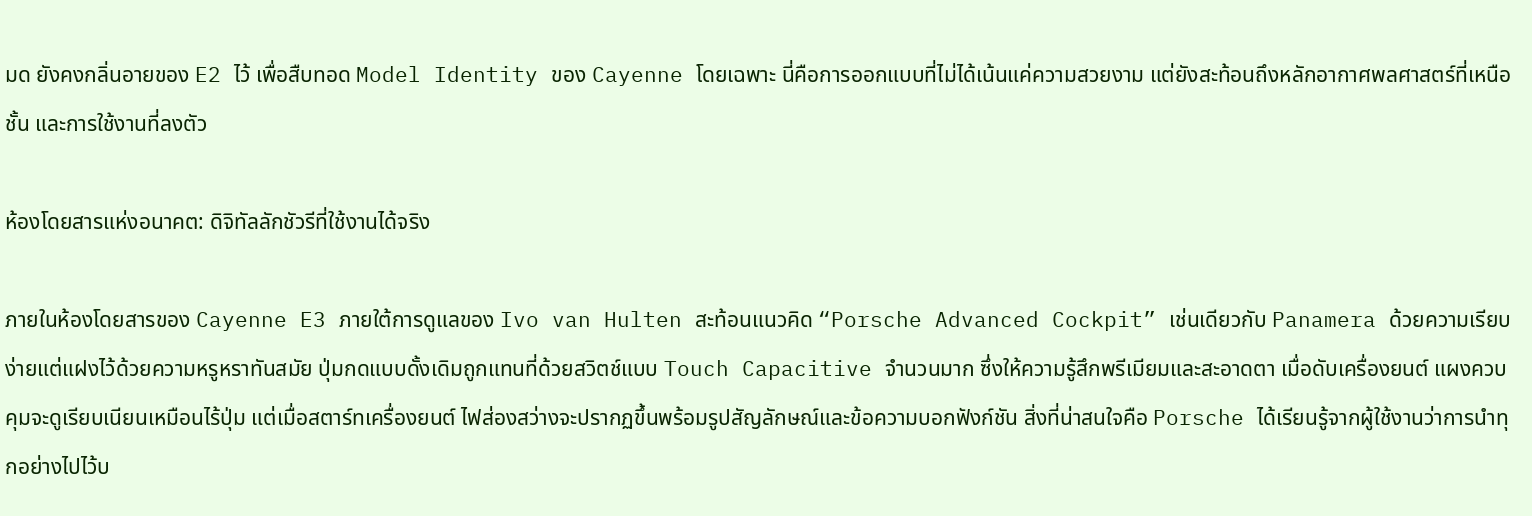มด ยังคงกลิ่นอายของ E2 ไว้ เพื่อสืบทอด Model Identity ของ Cayenne โดยเฉพาะ นี่คือการออกแบบที่ไม่ได้เน้นแค่ความสวยงาม แต่ยังสะท้อนถึงหลักอากาศพลศาสตร์ที่เหนือชั้น และการใช้งานที่ลงตัว

ห้องโดยสารแห่งอนาคต: ดิจิทัลลักชัวรีที่ใช้งานได้จริง

ภายในห้องโดยสารของ Cayenne E3 ภายใต้การดูแลของ Ivo van Hulten สะท้อนแนวคิด “Porsche Advanced Cockpit” เช่นเดียวกับ Panamera ด้วยความเรียบง่ายแต่แฝงไว้ด้วยความหรูหราทันสมัย ปุ่มกดแบบดั้งเดิมถูกแทนที่ด้วยสวิตช์แบบ Touch Capacitive จำนวนมาก ซึ่งให้ความรู้สึกพรีเมียมและสะอาดตา เมื่อดับเครื่องยนต์ แผงควบคุมจะดูเรียบเนียนเหมือนไร้ปุ่ม แต่เมื่อสตาร์ทเครื่องยนต์ ไฟส่องสว่างจะปรากฏขึ้นพร้อมรูปสัญลักษณ์และข้อความบอกฟังก์ชัน สิ่งที่น่าสนใจคือ Porsche ได้เรียนรู้จากผู้ใช้งานว่าการนำทุกอย่างไปไว้บ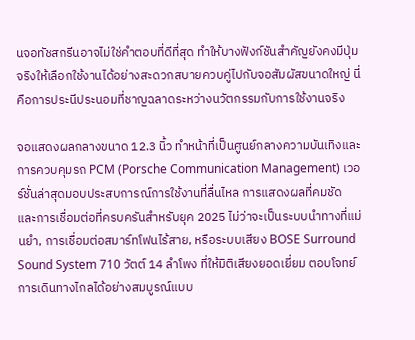นจอทัชสกรีนอาจไม่ใช่คำตอบที่ดีที่สุด ทำให้บางฟังก์ชันสำคัญยังคงมีปุ่มจริงให้เลือกใช้งานได้อย่างสะดวกสบายควบคู่ไปกับจอสัมผัสขนาดใหญ่ นี่คือการประนีประนอมที่ชาญฉลาดระหว่างนวัตกรรมกับการใช้งานจริง

จอแสดงผลกลางขนาด 12.3 นิ้ว ทำหน้าที่เป็นศูนย์กลางความบันเทิงและการควบคุมรถ PCM (Porsche Communication Management) เวอร์ชั่นล่าสุดมอบประสบการณ์การใช้งานที่ลื่นไหล การแสดงผลที่คมชัด และการเชื่อมต่อที่ครบครันสำหรับยุค 2025 ไม่ว่าจะเป็นระบบนำทางที่แม่นยำ, การเชื่อมต่อสมาร์ทโฟนไร้สาย, หรือระบบเสียง BOSE Surround Sound System 710 วัตต์ 14 ลำโพง ที่ให้มิติเสียงยอดเยี่ยม ตอบโจทย์การเดินทางไกลได้อย่างสมบูรณ์แบบ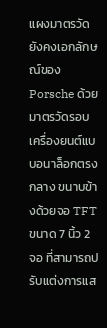แผงมาตรวัดยังคงเอกลักษณ์ของ Porsche ด้วยมาตรวัดรอบเครื่องยนต์แบบอนาล็อกตรงกลาง ขนาบข้างด้วยจอ TFT ขนาด 7 นิ้ว 2 จอ ที่สามารถปรับแต่งการแส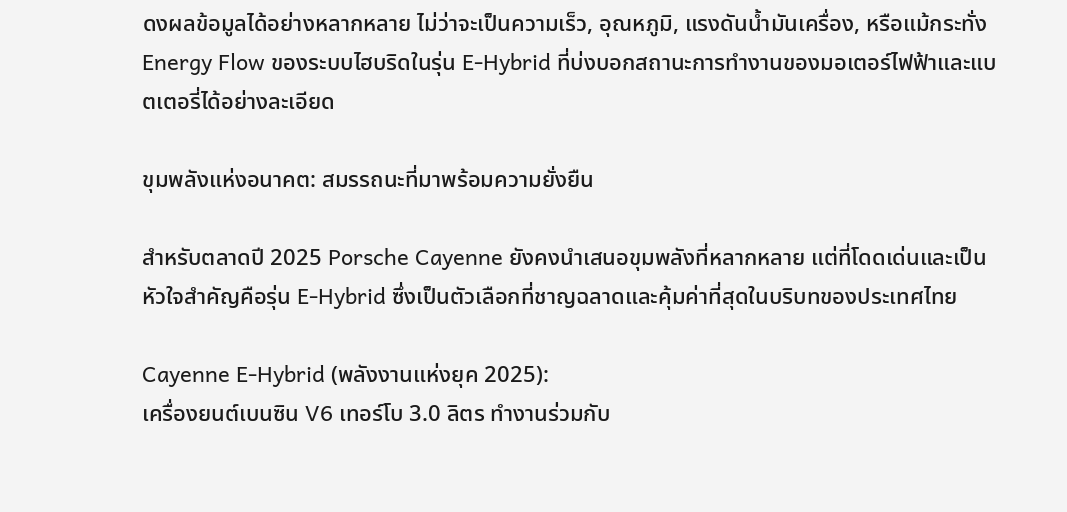ดงผลข้อมูลได้อย่างหลากหลาย ไม่ว่าจะเป็นความเร็ว, อุณหภูมิ, แรงดันน้ำมันเครื่อง, หรือแม้กระทั่ง Energy Flow ของระบบไฮบริดในรุ่น E-Hybrid ที่บ่งบอกสถานะการทำงานของมอเตอร์ไฟฟ้าและแบตเตอรี่ได้อย่างละเอียด

ขุมพลังแห่งอนาคต: สมรรถนะที่มาพร้อมความยั่งยืน

สำหรับตลาดปี 2025 Porsche Cayenne ยังคงนำเสนอขุมพลังที่หลากหลาย แต่ที่โดดเด่นและเป็นหัวใจสำคัญคือรุ่น E-Hybrid ซึ่งเป็นตัวเลือกที่ชาญฉลาดและคุ้มค่าที่สุดในบริบทของประเทศไทย

Cayenne E-Hybrid (พลังงานแห่งยุค 2025):
เครื่องยนต์เบนซิน V6 เทอร์โบ 3.0 ลิตร ทำงานร่วมกับ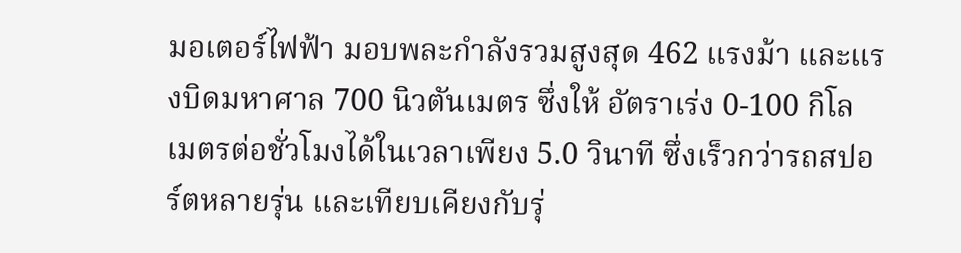มอเตอร์ไฟฟ้า มอบพละกำลังรวมสูงสุด 462 แรงม้า และแรงบิดมหาศาล 700 นิวตันเมตร ซึ่งให้ อัตราเร่ง 0-100 กิโลเมตรต่อชั่วโมงได้ในเวลาเพียง 5.0 วินาที ซึ่งเร็วกว่ารถสปอร์ตหลายรุ่น และเทียบเคียงกับรุ่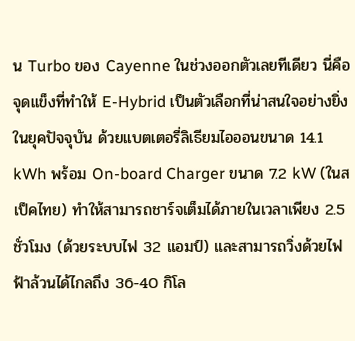น Turbo ของ Cayenne ในช่วงออกตัวเลยทีเดียว นี่คือจุดแข็งที่ทำให้ E-Hybrid เป็นตัวเลือกที่น่าสนใจอย่างยิ่งในยุคปัจจุบัน ด้วยแบตเตอรี่ลิเธียมไอออนขนาด 14.1 kWh พร้อม On-board Charger ขนาด 7.2 kW (ในสเป็คไทย) ทำให้สามารถชาร์จเต็มได้ภายในเวลาเพียง 2.5 ชั่วโมง (ด้วยระบบไฟ 32 แอมป์) และสามารถวิ่งด้วยไฟฟ้าล้วนได้ไกลถึง 36-40 กิโล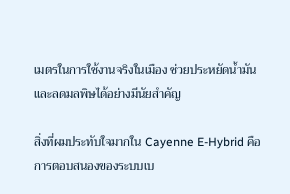เมตรในการใช้งานจริงในเมือง ช่วยประหยัดน้ำมันและลดมลพิษได้อย่างมีนัยสำคัญ

สิ่งที่ผมประทับใจมากใน Cayenne E-Hybrid คือการตอบสนองของระบบเบ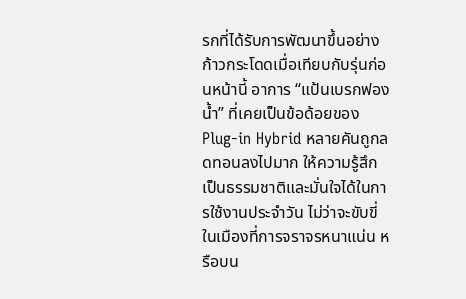รกที่ได้รับการพัฒนาขึ้นอย่างก้าวกระโดดเมื่อเทียบกับรุ่นก่อนหน้านี้ อาการ “แป้นเบรกฟองน้ำ” ที่เคยเป็นข้อด้อยของ Plug-in Hybrid หลายคันถูกลดทอนลงไปมาก ให้ความรู้สึกเป็นธรรมชาติและมั่นใจได้ในการใช้งานประจำวัน ไม่ว่าจะขับขี่ในเมืองที่การจราจรหนาแน่น หรือบน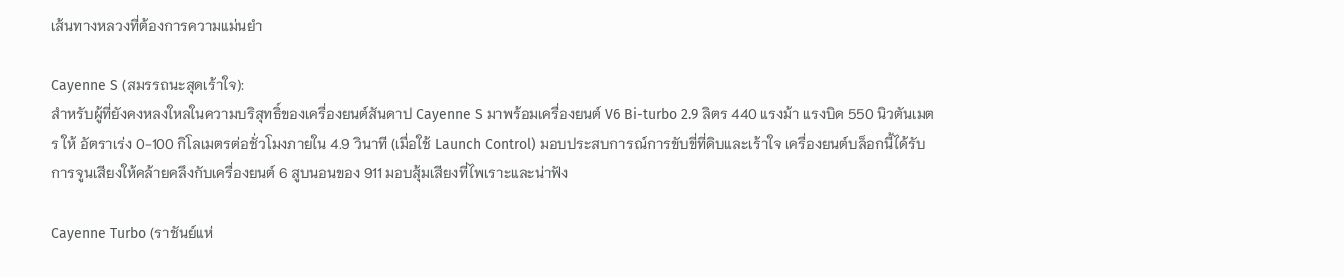เส้นทางหลวงที่ต้องการความแม่นยำ

Cayenne S (สมรรถนะสุดเร้าใจ):
สำหรับผู้ที่ยังคงหลงใหลในความบริสุทธิ์ของเครื่องยนต์สันดาป Cayenne S มาพร้อมเครื่องยนต์ V6 Bi-turbo 2.9 ลิตร 440 แรงม้า แรงบิด 550 นิวตันเมตร ให้ อัตราเร่ง 0-100 กิโลเมตรต่อชั่วโมงภายใน 4.9 วินาที (เมื่อใช้ Launch Control) มอบประสบการณ์การขับขี่ที่ดิบและเร้าใจ เครื่องยนต์บล็อกนี้ได้รับการจูนเสียงให้คล้ายคลึงกับเครื่องยนต์ 6 สูบนอนของ 911 มอบสุ้มเสียงที่ไพเราะและน่าฟัง

Cayenne Turbo (ราชันย์แห่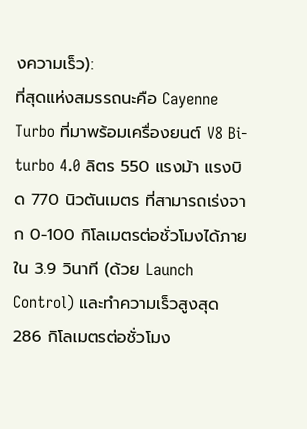งความเร็ว):
ที่สุดแห่งสมรรถนะคือ Cayenne Turbo ที่มาพร้อมเครื่องยนต์ V8 Bi-turbo 4.0 ลิตร 550 แรงม้า แรงบิด 770 นิวตันเมตร ที่สามารถเร่งจาก 0-100 กิโลเมตรต่อชั่วโมงได้ภายใน 3.9 วินาที (ด้วย Launch Control) และทำความเร็วสูงสุด 286 กิโลเมตรต่อชั่วโมง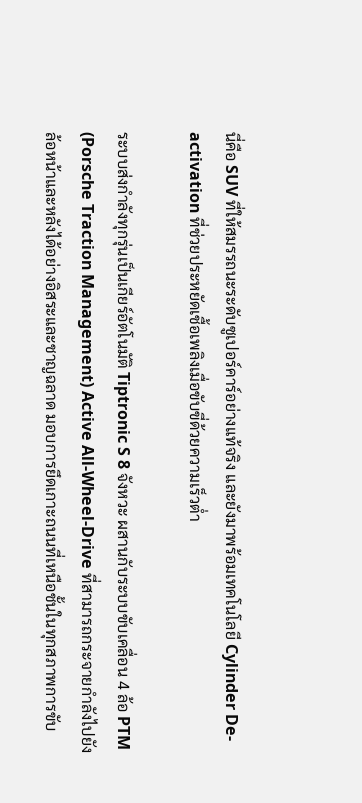นี่คือ SUV ที่ให้สมรรถนะระดับซูเปอร์คาร์อย่างแท้จริง และยังมาพร้อมเทคโนโลยี Cylinder De-activation ที่ช่วยประหยัดเชื้อเพลิงเมื่อขับขี่ด้วยความเร็วต่ำ

ระบบส่งกำลังทุกรุ่นเป็นเกียร์อัตโนมัติ Tiptronic S 8 จังหวะ ผสานกับระบบขับเคลื่อน 4 ล้อ PTM (Porsche Traction Management) Active All-Wheel-Drive ที่สามารถกระจายกำลังไปยังล้อหน้าและหลังได้อย่างอิสระและชาญฉลาด มอบการยึดเกาะถนนที่เหนือชั้นในทุกสภาพการขับ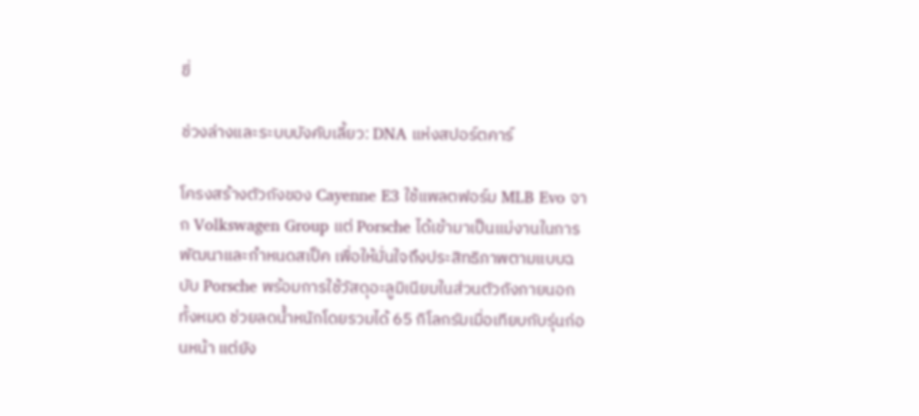ขี่

ช่วงล่างและระบบบังคับเลี้ยว: DNA แห่งสปอร์ตคาร์

โครงสร้างตัวถังของ Cayenne E3 ใช้แพลตฟอร์ม MLB Evo จาก Volkswagen Group แต่ Porsche ได้เข้ามาเป็นแม่งานในการพัฒนาและกำหนดสเป็ค เพื่อให้มั่นใจถึงประสิทธิภาพตามแบบฉบับ Porsche พร้อมการใช้วัสดุอะลูมิเนียมในส่วนตัวถังภายนอกทั้งหมด ช่วยลดน้ำหนักโดยรวมได้ 65 กิโลกรัมเมื่อเทียบกับรุ่นก่อนหน้า แต่ยัง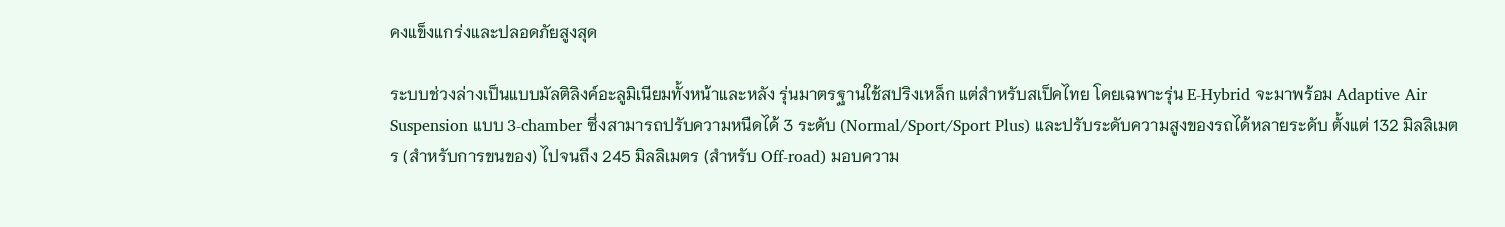คงแข็งแกร่งและปลอดภัยสูงสุด

ระบบช่วงล่างเป็นแบบมัลติลิงค์อะลูมิเนียมทั้งหน้าและหลัง รุ่นมาตรฐานใช้สปริงเหล็ก แต่สำหรับสเป็คไทย โดยเฉพาะรุ่น E-Hybrid จะมาพร้อม Adaptive Air Suspension แบบ 3-chamber ซึ่งสามารถปรับความหนืดได้ 3 ระดับ (Normal/Sport/Sport Plus) และปรับระดับความสูงของรถได้หลายระดับ ตั้งแต่ 132 มิลลิเมตร (สำหรับการขนของ) ไปจนถึง 245 มิลลิเมตร (สำหรับ Off-road) มอบความ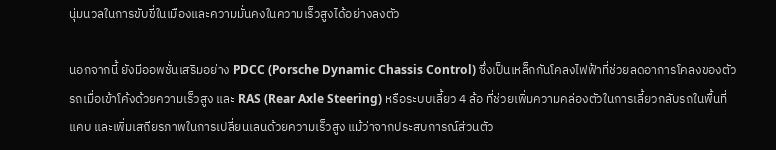นุ่มนวลในการขับขี่ในเมืองและความมั่นคงในความเร็วสูงได้อย่างลงตัว

นอกจากนี้ ยังมีออพชั่นเสริมอย่าง PDCC (Porsche Dynamic Chassis Control) ซึ่งเป็นเหล็กกันโคลงไฟฟ้าที่ช่วยลดอาการโคลงของตัวรถเมื่อเข้าโค้งด้วยความเร็วสูง และ RAS (Rear Axle Steering) หรือระบบเลี้ยว 4 ล้อ ที่ช่วยเพิ่มความคล่องตัวในการเลี้ยวกลับรถในพื้นที่แคบ และเพิ่มเสถียรภาพในการเปลี่ยนเลนด้วยความเร็วสูง แม้ว่าจากประสบการณ์ส่วนตัว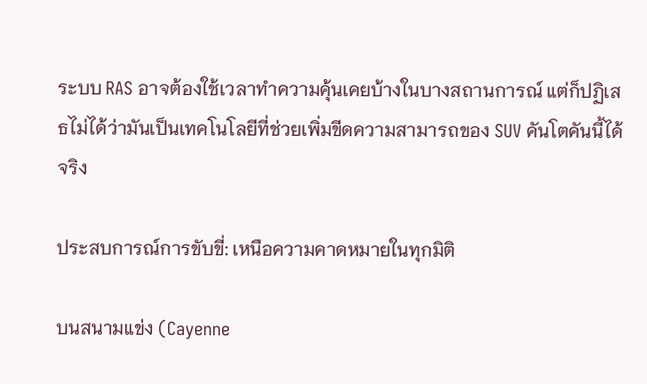ระบบ RAS อาจต้องใช้เวลาทำความคุ้นเคยบ้างในบางสถานการณ์ แต่ก็ปฏิเสธไม่ได้ว่ามันเป็นเทคโนโลยีที่ช่วยเพิ่มขีดความสามารถของ SUV คันโตคันนี้ได้จริง

ประสบการณ์การขับขี่: เหนือความคาดหมายในทุกมิติ

บนสนามแข่ง (Cayenne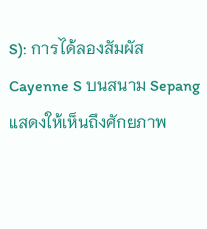S): การได้ลองสัมผัส Cayenne S บนสนาม Sepang แสดงให้เห็นถึงศักยภาพ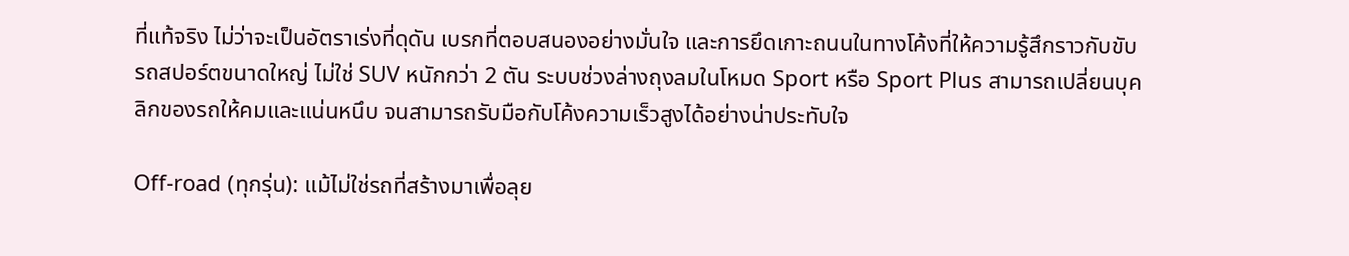ที่แท้จริง ไม่ว่าจะเป็นอัตราเร่งที่ดุดัน เบรกที่ตอบสนองอย่างมั่นใจ และการยึดเกาะถนนในทางโค้งที่ให้ความรู้สึกราวกับขับรถสปอร์ตขนาดใหญ่ ไม่ใช่ SUV หนักกว่า 2 ตัน ระบบช่วงล่างถุงลมในโหมด Sport หรือ Sport Plus สามารถเปลี่ยนบุคลิกของรถให้คมและแน่นหนึบ จนสามารถรับมือกับโค้งความเร็วสูงได้อย่างน่าประทับใจ

Off-road (ทุกรุ่น): แม้ไม่ใช่รถที่สร้างมาเพื่อลุย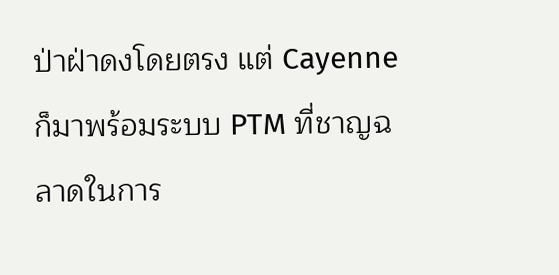ป่าฝ่าดงโดยตรง แต่ Cayenne ก็มาพร้อมระบบ PTM ที่ชาญฉลาดในการ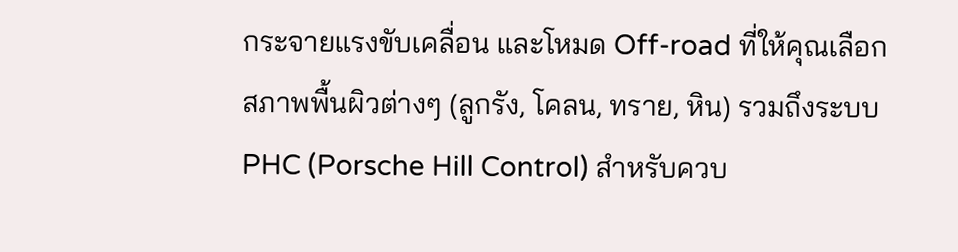กระจายแรงขับเคลื่อน และโหมด Off-road ที่ให้คุณเลือกสภาพพื้นผิวต่างๆ (ลูกรัง, โคลน, ทราย, หิน) รวมถึงระบบ PHC (Porsche Hill Control) สำหรับควบ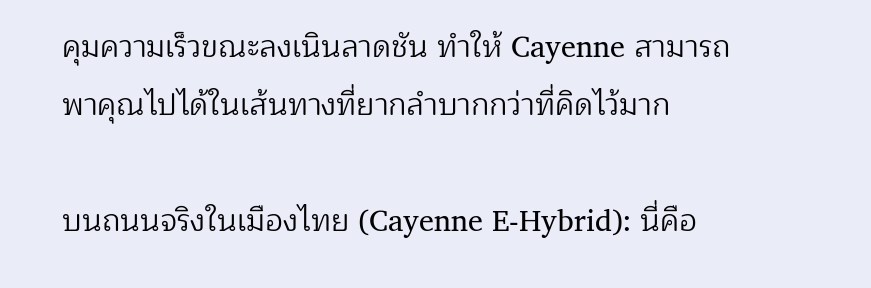คุมความเร็วขณะลงเนินลาดชัน ทำให้ Cayenne สามารถพาคุณไปได้ในเส้นทางที่ยากลำบากกว่าที่คิดไว้มาก

บนถนนจริงในเมืองไทย (Cayenne E-Hybrid): นี่คือ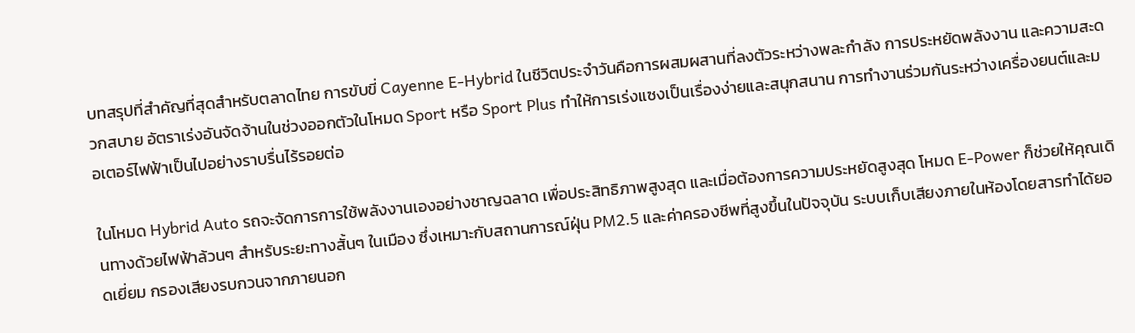บทสรุปที่สำคัญที่สุดสำหรับตลาดไทย การขับขี่ Cayenne E-Hybrid ในชีวิตประจำวันคือการผสมผสานที่ลงตัวระหว่างพละกำลัง การประหยัดพลังงาน และความสะดวกสบาย อัตราเร่งอันจัดจ้านในช่วงออกตัวในโหมด Sport หรือ Sport Plus ทำให้การเร่งแซงเป็นเรื่องง่ายและสนุกสนาน การทำงานร่วมกันระหว่างเครื่องยนต์และมอเตอร์ไฟฟ้าเป็นไปอย่างราบรื่นไร้รอยต่อ

ในโหมด Hybrid Auto รถจะจัดการการใช้พลังงานเองอย่างชาญฉลาด เพื่อประสิทธิภาพสูงสุด และเมื่อต้องการความประหยัดสูงสุด โหมด E-Power ก็ช่วยให้คุณเดินทางด้วยไฟฟ้าล้วนๆ สำหรับระยะทางสั้นๆ ในเมือง ซึ่งเหมาะกับสถานการณ์ฝุ่น PM2.5 และค่าครองชีพที่สูงขึ้นในปัจจุบัน ระบบเก็บเสียงภายในห้องโดยสารทำได้ยอดเยี่ยม กรองเสียงรบกวนจากภายนอก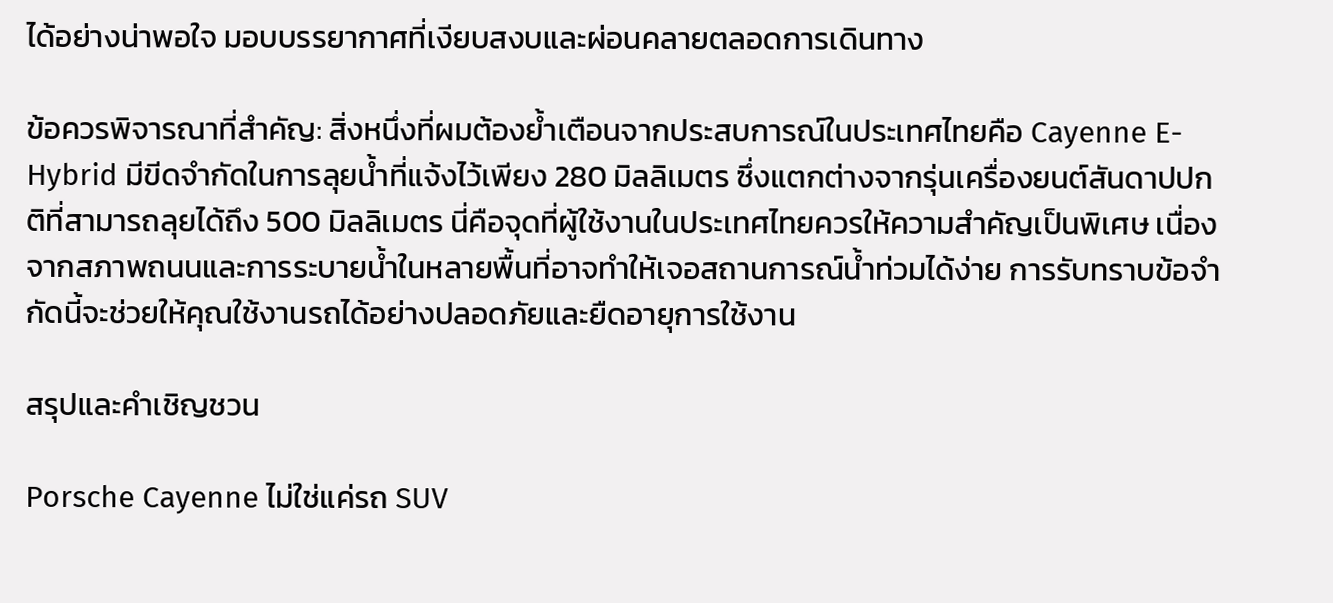ได้อย่างน่าพอใจ มอบบรรยากาศที่เงียบสงบและผ่อนคลายตลอดการเดินทาง

ข้อควรพิจารณาที่สำคัญ: สิ่งหนึ่งที่ผมต้องย้ำเตือนจากประสบการณ์ในประเทศไทยคือ Cayenne E-Hybrid มีขีดจำกัดในการลุยน้ำที่แจ้งไว้เพียง 280 มิลลิเมตร ซึ่งแตกต่างจากรุ่นเครื่องยนต์สันดาปปกติที่สามารถลุยได้ถึง 500 มิลลิเมตร นี่คือจุดที่ผู้ใช้งานในประเทศไทยควรให้ความสำคัญเป็นพิเศษ เนื่องจากสภาพถนนและการระบายน้ำในหลายพื้นที่อาจทำให้เจอสถานการณ์น้ำท่วมได้ง่าย การรับทราบข้อจำกัดนี้จะช่วยให้คุณใช้งานรถได้อย่างปลอดภัยและยืดอายุการใช้งาน

สรุปและคำเชิญชวน

Porsche Cayenne ไม่ใช่แค่รถ SUV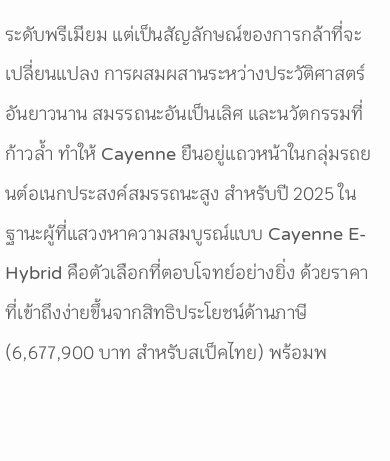ระดับพรีเมียม แต่เป็นสัญลักษณ์ของการกล้าที่จะเปลี่ยนแปลง การผสมผสานระหว่างประวัติศาสตร์อันยาวนาน สมรรถนะอันเป็นเลิศ และนวัตกรรมที่ก้าวล้ำ ทำให้ Cayenne ยืนอยู่แถวหน้าในกลุ่มรถยนต์อเนกประสงค์สมรรถนะสูง สำหรับปี 2025 ในฐานะผู้ที่แสวงหาความสมบูรณ์แบบ Cayenne E-Hybrid คือตัวเลือกที่ตอบโจทย์อย่างยิ่ง ด้วยราคาที่เข้าถึงง่ายขึ้นจากสิทธิประโยชน์ด้านภาษี (6,677,900 บาท สำหรับสเป็คไทย) พร้อมพ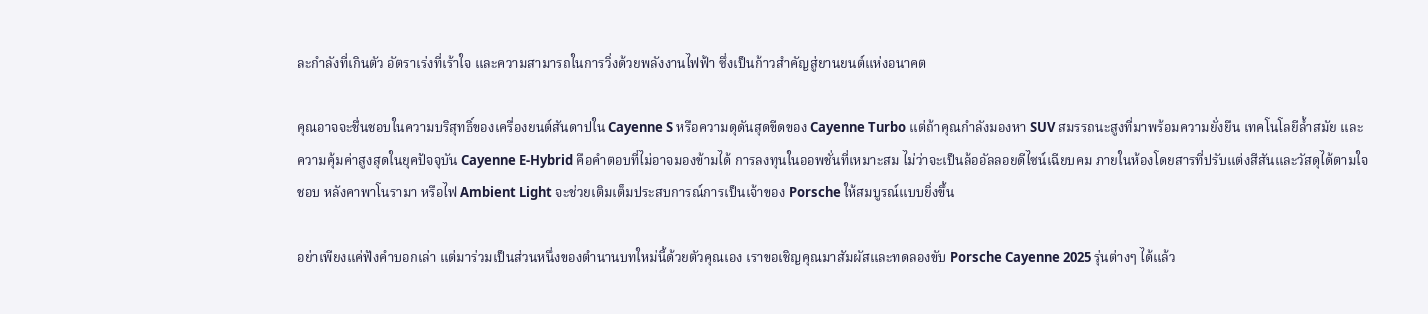ละกำลังที่เกินตัว อัตราเร่งที่เร้าใจ และความสามารถในการวิ่งด้วยพลังงานไฟฟ้า ซึ่งเป็นก้าวสำคัญสู่ยานยนต์แห่งอนาคต

คุณอาจจะชื่นชอบในความบริสุทธิ์ของเครื่องยนต์สันดาปใน Cayenne S หรือความดุดันสุดขีดของ Cayenne Turbo แต่ถ้าคุณกำลังมองหา SUV สมรรถนะสูงที่มาพร้อมความยั่งยืน เทคโนโลยีล้ำสมัย และความคุ้มค่าสูงสุดในยุคปัจจุบัน Cayenne E-Hybrid คือคำตอบที่ไม่อาจมองข้ามได้ การลงทุนในออพชั่นที่เหมาะสม ไม่ว่าจะเป็นล้ออัลลอยดีไซน์เฉียบคม ภายในห้องโดยสารที่ปรับแต่งสีสันและวัสดุได้ตามใจชอบ หลังคาพาโนรามา หรือไฟ Ambient Light จะช่วยเติมเต็มประสบการณ์การเป็นเจ้าของ Porsche ให้สมบูรณ์แบบยิ่งขึ้น

อย่าเพียงแค่ฟังคำบอกเล่า แต่มาร่วมเป็นส่วนหนึ่งของตำนานบทใหม่นี้ด้วยตัวคุณเอง เราขอเชิญคุณมาสัมผัสและทดลองขับ Porsche Cayenne 2025 รุ่นต่างๆ ได้แล้ว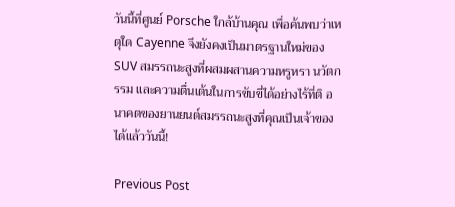วันนี้ที่ศูนย์ Porsche ใกล้บ้านคุณ เพื่อค้นพบว่าเหตุใด Cayenne จึงยังคงเป็นมาตรฐานใหม่ของ SUV สมรรถนะสูงที่ผสมผสานความหรูหรา นวัตกรรม และความตื่นเต้นในการขับขี่ได้อย่างไร้ที่ติ อนาคตของยานยนต์สมรรถนะสูงที่คุณเป็นเจ้าของได้แล้ววันนี้!

Previous Post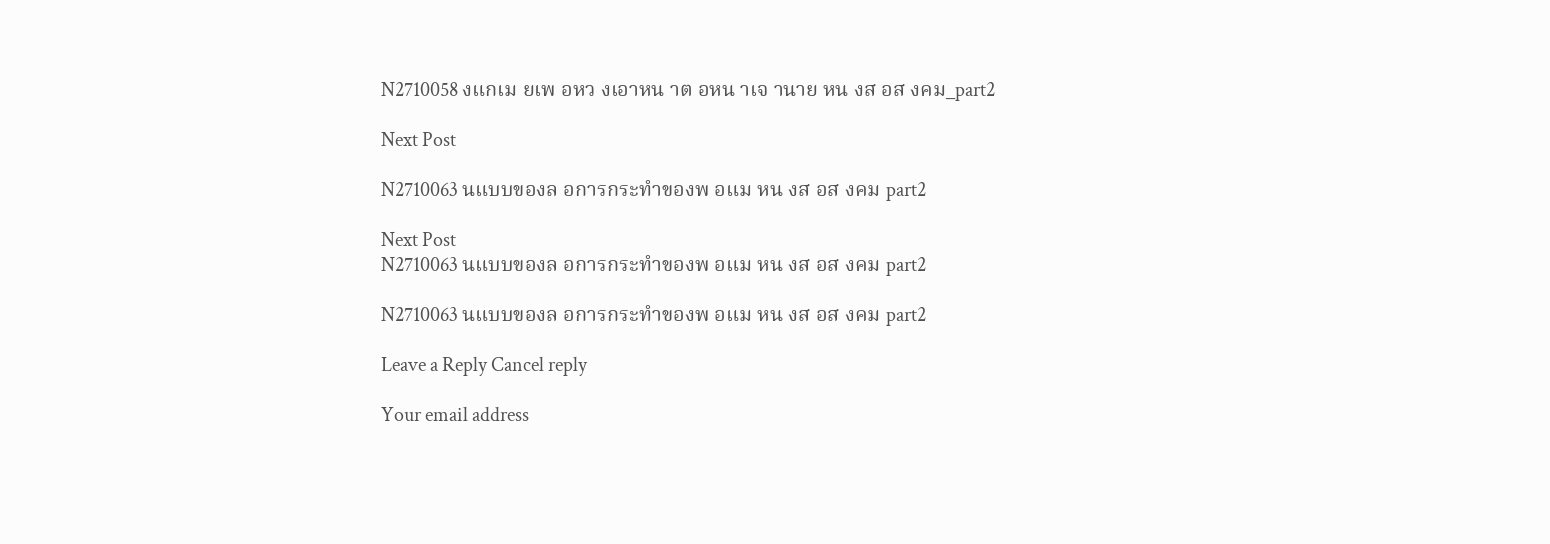N2710058 งแกเม ยเพ อหว งเอาหน าต อหน าเจ านาย หน งส อส งคม_part2

Next Post

N2710063 นแบบของล อการกระทำของพ อแม หน งส อส งคม part2

Next Post
N2710063 นแบบของล อการกระทำของพ อแม หน งส อส งคม part2

N2710063 นแบบของล อการกระทำของพ อแม หน งส อส งคม part2

Leave a Reply Cancel reply

Your email address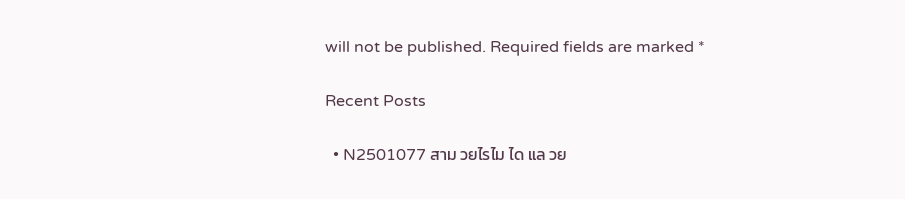will not be published. Required fields are marked *

Recent Posts

  • N2501077 สาม วยไรไม ได แล วย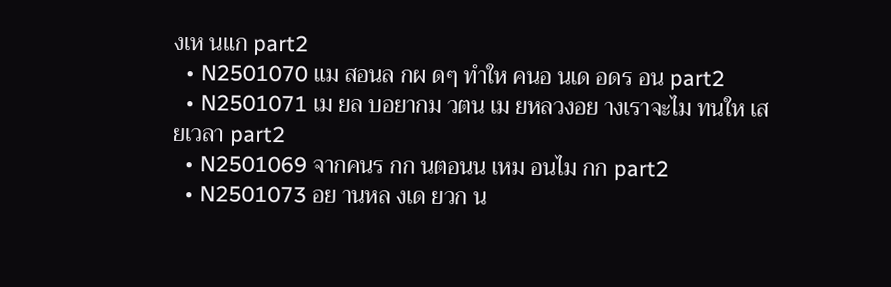งเห นแก part2
  • N2501070 แม สอนล กผ ดๆ ทำให คนอ นเด อดร อน part2
  • N2501071 เม ยล บอยากม วตน เม ยหลวงอย างเราจะไม ทนให เส ยเวลา part2
  • N2501069 จากคนร กก นตอนน เหม อนไม กก part2
  • N2501073 อย านหล งเด ยวก น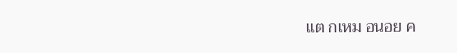แต กเหม อนอย ค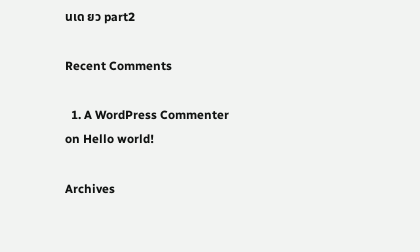นเด ยว part2

Recent Comments

  1. A WordPress Commenter on Hello world!

Archives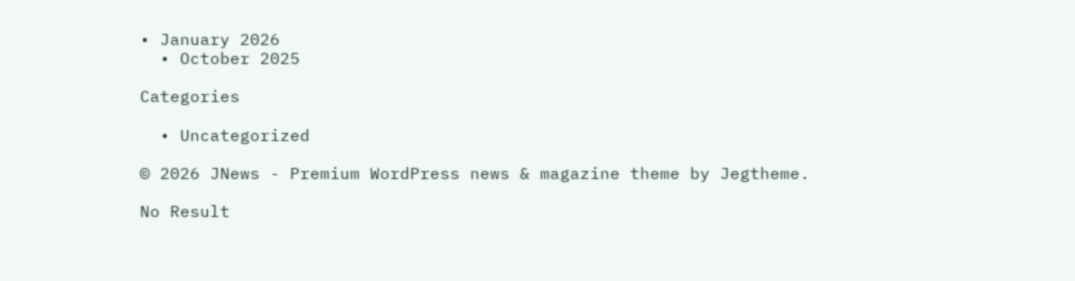• January 2026
  • October 2025

Categories

  • Uncategorized

© 2026 JNews - Premium WordPress news & magazine theme by Jegtheme.

No Result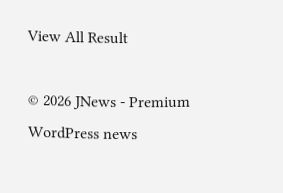View All Result

© 2026 JNews - Premium WordPress news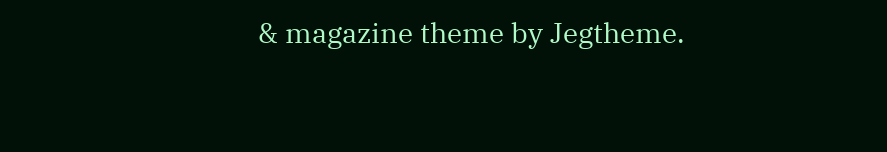& magazine theme by Jegtheme.